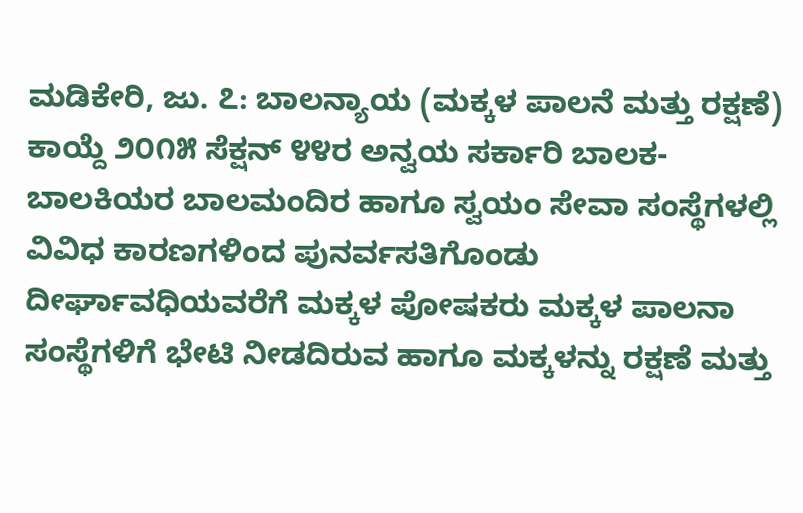ಮಡಿಕೇರಿ, ಜು. ೭: ಬಾಲನ್ಯಾಯ (ಮಕ್ಕಳ ಪಾಲನೆ ಮತ್ತು ರಕ್ಷಣೆ) ಕಾಯ್ದೆ ೨೦೧೫ ಸೆಕ್ಷನ್ ೪೪ರ ಅನ್ವಯ ಸರ್ಕಾರಿ ಬಾಲಕ-ಬಾಲಕಿಯರ ಬಾಲಮಂದಿರ ಹಾಗೂ ಸ್ವಯಂ ಸೇವಾ ಸಂಸ್ಥೆಗಳಲ್ಲಿ ವಿವಿಧ ಕಾರಣಗಳಿಂದ ಪುನರ್ವಸತಿಗೊಂಡು ದೀರ್ಘಾವಧಿಯವರೆಗೆ ಮಕ್ಕಳ ಪೋಷಕರು ಮಕ್ಕಳ ಪಾಲನಾ ಸಂಸ್ಥೆಗಳಿಗೆ ಭೇಟಿ ನೀಡದಿರುವ ಹಾಗೂ ಮಕ್ಕಳನ್ನು ರಕ್ಷಣೆ ಮತ್ತು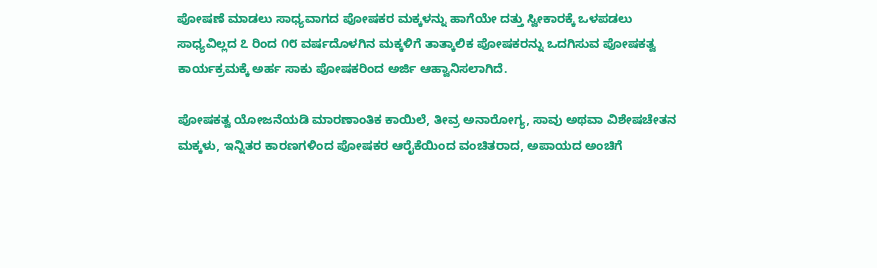ಪೋಷಣೆ ಮಾಡಲು ಸಾಧ್ಯವಾಗದ ಪೋಷಕರ ಮಕ್ಕಳನ್ನು ಹಾಗೆಯೇ ದತ್ತು ಸ್ವೀಕಾರಕ್ಕೆ ಒಳಪಡಲು ಸಾಧ್ಯವಿಲ್ಲದ ೭ ರಿಂದ ೧೮ ವರ್ಷದೊಳಗಿನ ಮಕ್ಕಳಿಗೆ ತಾತ್ಕಾಲಿಕ ಪೋಷಕರನ್ನು ಒದಗಿಸುವ ಪೋಷಕತ್ವ ಕಾರ್ಯಕ್ರಮಕ್ಕೆ ಅರ್ಹ ಸಾಕು ಪೋಷಕರಿಂದ ಅರ್ಜಿ ಆಹ್ವಾನಿಸಲಾಗಿದೆ.

ಪೋಷಕತ್ವ ಯೋಜನೆಯಡಿ ಮಾರಣಾಂತಿಕ ಕಾಯಿಲೆ, ತೀವ್ರ ಅನಾರೋಗ್ಯ, ಸಾವು ಅಥವಾ ವಿಶೇಷಚೇತನ ಮಕ್ಕಳು, ಇನ್ನಿತರ ಕಾರಣಗಳಿಂದ ಪೋಷಕರ ಆರೈಕೆಯಿಂದ ವಂಚಿತರಾದ, ಅಪಾಯದ ಅಂಚಿಗೆ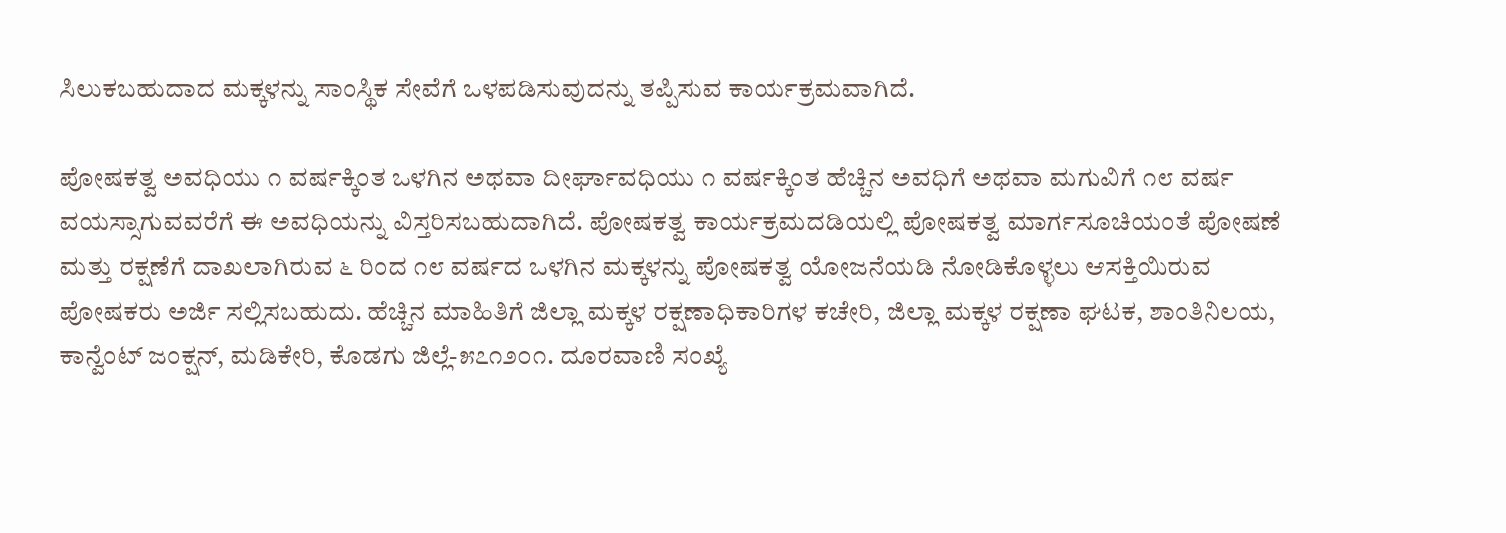ಸಿಲುಕಬಹುದಾದ ಮಕ್ಕಳನ್ನು ಸಾಂಸ್ಥಿಕ ಸೇವೆಗೆ ಒಳಪಡಿಸುವುದನ್ನು ತಪ್ಪಿಸುವ ಕಾರ್ಯಕ್ರಮವಾಗಿದೆ.

ಪೋಷಕತ್ವ ಅವಧಿಯು ೧ ವರ್ಷಕ್ಕಿಂತ ಒಳಗಿನ ಅಥವಾ ದೀರ್ಘಾವಧಿಯು ೧ ವರ್ಷಕ್ಕಿಂತ ಹೆಚ್ಚಿನ ಅವಧಿಗೆ ಅಥವಾ ಮಗುವಿಗೆ ೧೮ ವರ್ಷ ವಯಸ್ಸಾಗುವವರೆಗೆ ಈ ಅವಧಿಯನ್ನು ವಿಸ್ತರಿಸಬಹುದಾಗಿದೆ. ಪೋಷಕತ್ವ ಕಾರ್ಯಕ್ರಮದಡಿಯಲ್ಲಿ ಪೋಷಕತ್ವ ಮಾರ್ಗಸೂಚಿಯಂತೆ ಪೋಷಣೆ ಮತ್ತು ರಕ್ಷಣೆಗೆ ದಾಖಲಾಗಿರುವ ೬ ರಿಂದ ೧೮ ವರ್ಷದ ಒಳಗಿನ ಮಕ್ಕಳನ್ನು ಪೋಷಕತ್ವ ಯೋಜನೆಯಡಿ ನೋಡಿಕೊಳ್ಳಲು ಆಸಕ್ತಿಯಿರುವ ಪೋಷಕರು ಅರ್ಜಿ ಸಲ್ಲಿಸಬಹುದು. ಹೆಚ್ಚಿನ ಮಾಹಿತಿಗೆ ಜಿಲ್ಲಾ ಮಕ್ಕಳ ರಕ್ಷಣಾಧಿಕಾರಿಗಳ ಕಚೇರಿ, ಜಿಲ್ಲಾ ಮಕ್ಕಳ ರಕ್ಷಣಾ ಘಟಕ, ಶಾಂತಿನಿಲಯ, ಕಾನ್ವೆಂಟ್ ಜಂಕ್ಷನ್, ಮಡಿಕೇರಿ, ಕೊಡಗು ಜಿಲ್ಲೆ-೫೭೧೨೦೧. ದೂರವಾಣಿ ಸಂಖ್ಯೆ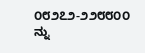೦೮೨೭೨-೨೨೮೮೦೦ ನ್ನು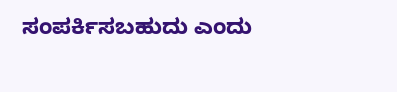ಸಂಪರ್ಕಿಸಬಹುದು ಎಂದು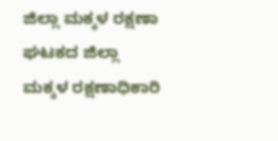ಜಿಲ್ಲಾ ಮಕ್ಕಳ ರಕ್ಷಣಾ ಘಟಕದ ಜಿಲ್ಲಾ ಮಕ್ಕಳ ರಕ್ಷಣಾಧಿಕಾರಿ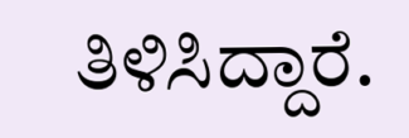ತಿಳಿಸಿದ್ದಾರೆ.